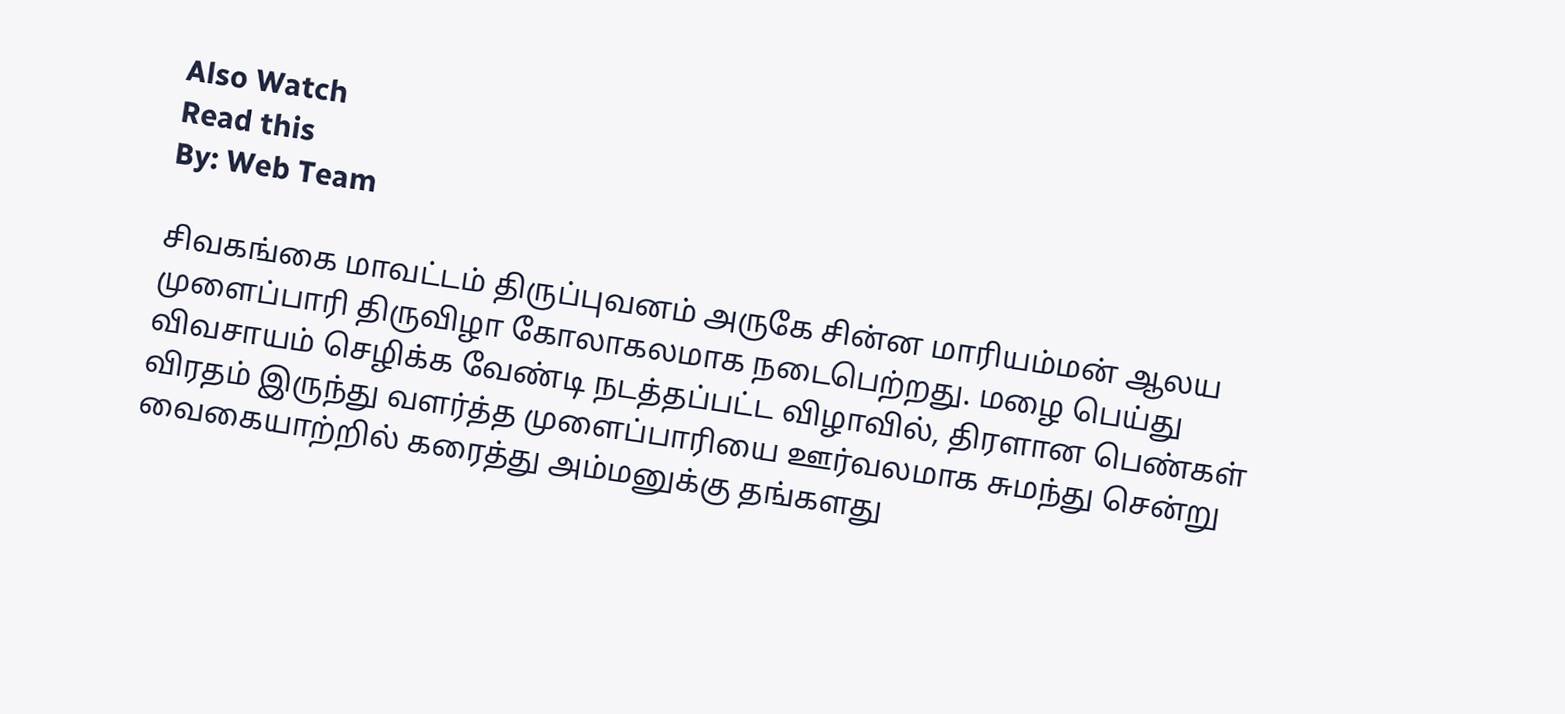Also Watch
Read this
By: Web Team

சிவகங்கை மாவட்டம் திருப்புவனம் அருகே சின்ன மாரியம்மன் ஆலய முளைப்பாரி திருவிழா கோலாகலமாக நடைபெற்றது. மழை பெய்து விவசாயம் செழிக்க வேண்டி நடத்தப்பட்ட விழாவில், திரளான பெண்கள் விரதம் இருந்து வளர்த்த முளைப்பாரியை ஊர்வலமாக சுமந்து சென்று வைகையாற்றில் கரைத்து அம்மனுக்கு தங்களது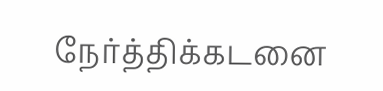நேர்த்திக்கடனை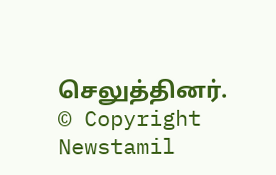செலுத்தினர்.
© Copyright Newstamil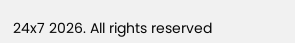24x7 2026. All rights reserved